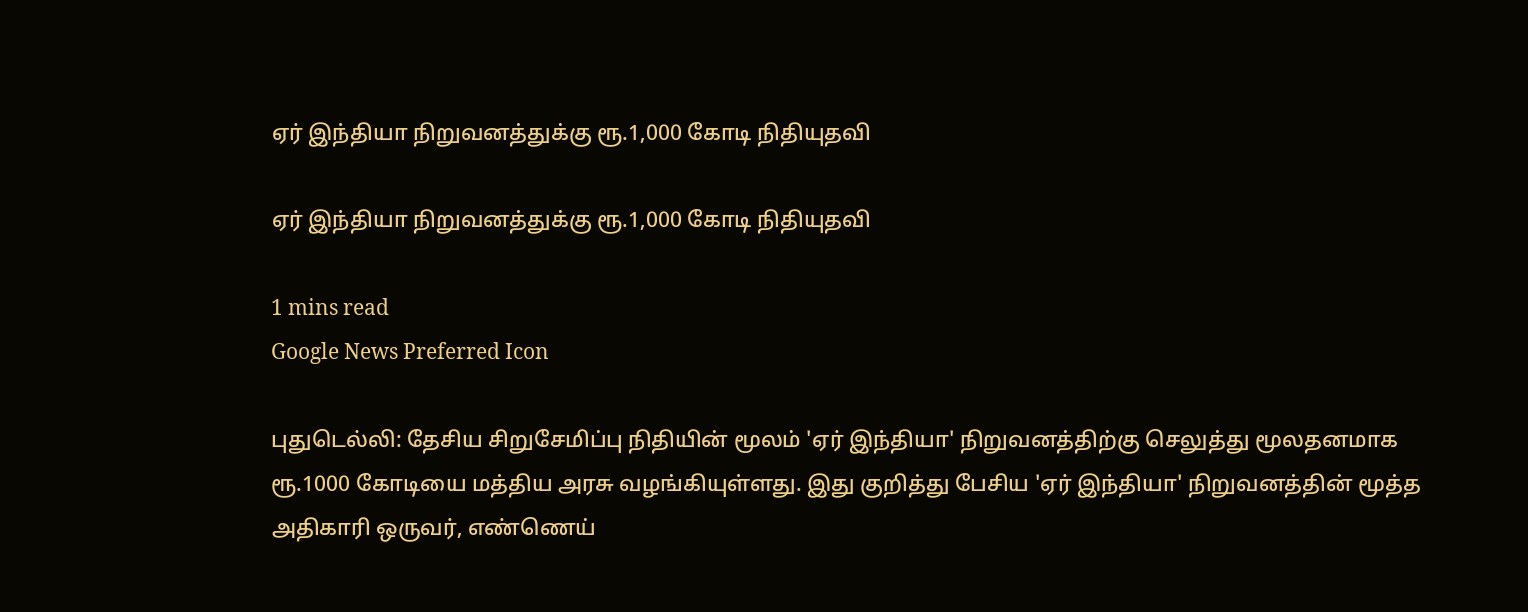ஏர் இந்தியா நிறுவனத்துக்கு ரூ.1,000 கோடி நிதியுதவி

ஏர் இந்தியா நிறுவனத்துக்கு ரூ.1,000 கோடி நிதியுதவி

1 mins read
Google News Preferred Icon

புதுடெல்லி: தேசிய சிறுசேமிப்பு நிதியின் மூலம் 'ஏர் இந்தியா' நிறுவனத்திற்கு செலுத்து மூலதனமாக ரூ.1000 கோடியை மத்திய அரசு வழங்கியுள்ளது. இது குறித்து பேசிய 'ஏர் இந்தியா' நிறுவனத்தின் மூத்த அதிகாரி ஒருவர், எண்ணெய்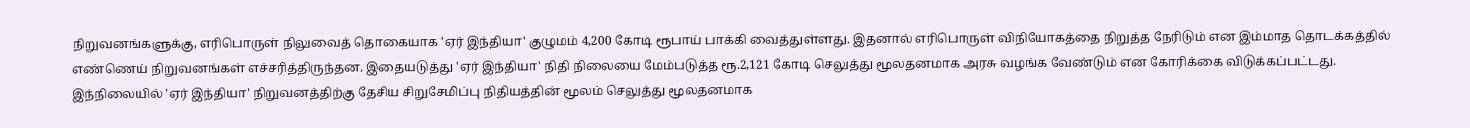நிறுவனங்களுக்கு, எரிபொருள் நிலுவைத் தொகையாக 'ஏர் இந்தியா' குழுமம் 4,200 கோடி ரூபாய் பாக்கி வைத்துள்ளது. இதனால் எரிபொருள் விநியோகத்தை நிறுத்த நேரிடும் என இம்மாத தொடக்கத்தில் எண்ணெய் நிறுவனங்கள் எச்சரித்திருந்தன. இதையடுத்து 'ஏர் இந்தியா' நிதி நிலையை மேம்படுத்த ரூ.2,121 கோடி செலுத்து மூலதனமாக அரசு வழங்க வேண்டும் என கோரிக்கை விடுக்கப்பட்டது. இந்நிலையில் 'ஏர் இந்தியா' நிறுவனத்திற்கு தேசிய சிறுசேமிப்பு நிதியத்தின் மூலம் செலுத்து மூலதனமாக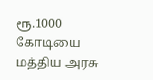ரூ.1000 கோடியை மத்திய அரசு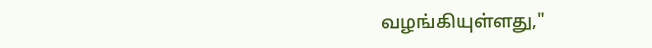வழங்கியுள்ளது,"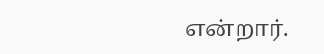என்றார்.